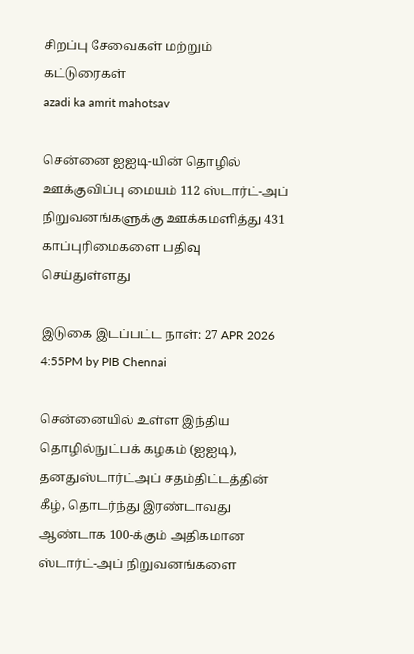சிறப்பு சேவைகள் மற்றும் கட்டுரைகள்
azadi ka amrit mahotsav

சென்னை ஐஐடி-யின் தொழில் ஊக்குவிப்பு மையம் 112 ஸ்டார்ட்-அப் நிறுவனங்களுக்கு ஊக்கமளித்து 431 காப்புரிமைகளை பதிவு செய்துள்ளது

இடுகை இடப்பட்ட நாள்: 27 APR 2026 4:55PM by PIB Chennai

சென்னையில் உள்ள இந்திய தொழில்நுட்பக் கழகம் (ஐஐடி), தனதுஸ்டார்ட்அப் சதம்திட்டத்தின் கீழ், தொடர்ந்து இரண்டாவது ஆண்டாக 100-க்கும் அதிகமான ஸ்டார்ட்-அப் நிறுவனங்களை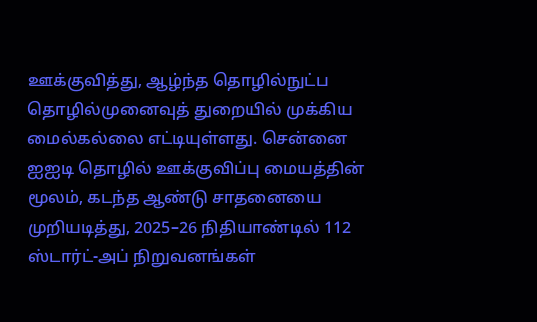ஊக்குவித்து, ஆழ்ந்த தொழில்நுட்ப தொழில்முனைவுத் துறையில் முக்கிய மைல்கல்லை எட்டியுள்ளது. சென்னை ஐஐடி தொழில் ஊக்குவிப்பு மையத்தின் மூலம், கடந்த ஆண்டு சாதனையை முறியடித்து, 2025–26 நிதியாண்டில் 112 ஸ்டார்ட்-அப் நிறுவனங்கள்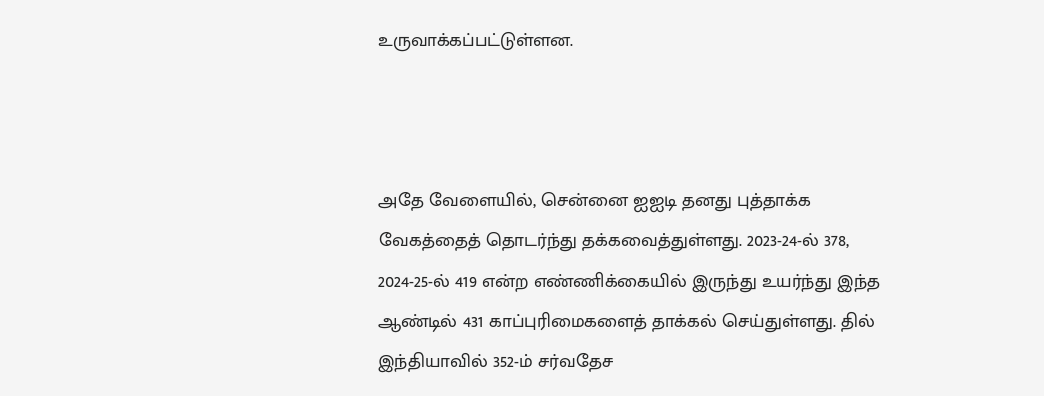உருவாக்கப்பட்டுள்ளன.



அதே வேளையில், சென்னை ஐஐடி தனது புத்தாக்க வேகத்தைத் தொடர்ந்து தக்கவைத்துள்ளது. 2023-24-ல் 378, 2024-25-ல் 419 என்ற எண்ணிக்கையில் இருந்து உயர்ந்து இந்த ஆண்டில் 431 காப்புரிமைகளைத் தாக்கல் செய்துள்ளது. தில் இந்தியாவில் 352-ம் சர்வதேச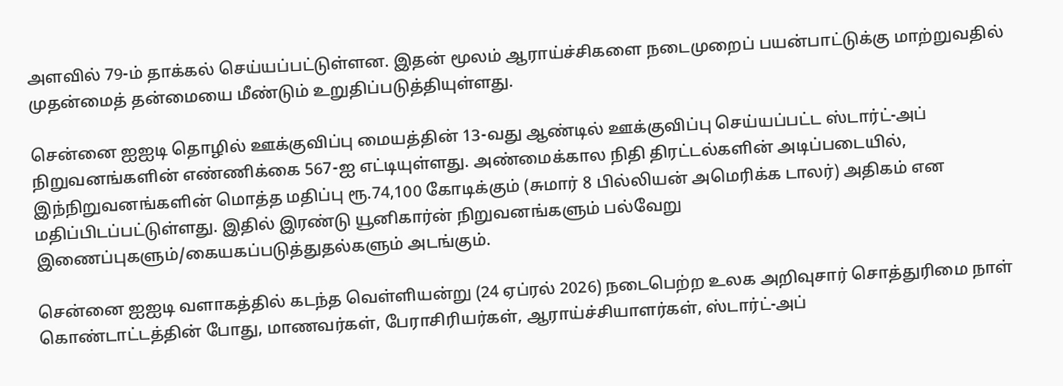அளவில் 79-ம் தாக்கல் செய்யப்பட்டுள்ளன. இதன் மூலம் ஆராய்ச்சிகளை நடைமுறைப் பயன்பாட்டுக்கு மாற்றுவதில் முதன்மைத் தன்மையை மீண்டும் உறுதிப்படுத்தியுள்ளது.

சென்னை ஐஐடி தொழில் ஊக்குவிப்பு மையத்தின் 13-வது ஆண்டில் ஊக்குவிப்பு செய்யப்பட்ட ஸ்டார்ட்-அப் நிறுவனங்களின் எண்ணிக்கை 567-ஐ எட்டியுள்ளது. அண்மைக்கால நிதி திரட்டல்களின் அடிப்படையில், இந்நிறுவனங்களின் மொத்த மதிப்பு ரூ.74,100 கோடிக்கும் (சுமார் 8 பில்லியன் அமெரிக்க டாலர்) அதிகம் என மதிப்பிடப்பட்டுள்ளது. இதில் இரண்டு யூனிகார்ன் நிறுவனங்களும் பல்வேறு இணைப்புகளும்/கையகப்படுத்துதல்களும் அடங்கும்.

சென்னை ஐஐடி வளாகத்தில் கடந்த வெள்ளியன்று (24 ஏப்ரல் 2026) நடைபெற்ற உலக அறிவுசார் சொத்துரிமை நாள் கொண்டாட்டத்தின் போது, மாணவர்கள், பேராசிரியர்கள், ஆராய்ச்சியாளர்கள், ஸ்டார்ட்-அப்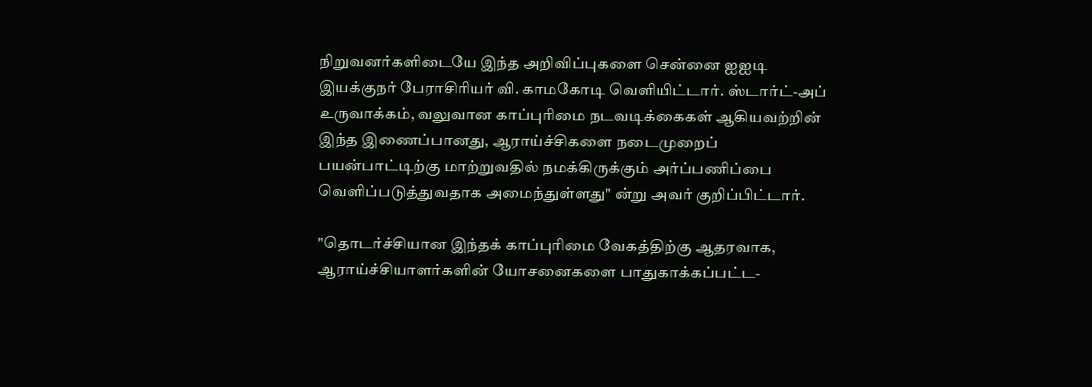நிறுவனர்களிடையே இந்த அறிவிப்புகளை சென்னை ஐஐடி இயக்குநர் பேராசிரியர் வி. காமகோடி வெளியிட்டார். ஸ்டார்ட்-அப் உருவாக்கம், வலுவான காப்புரிமை நடவடிக்கைகள் ஆகியவற்றின் இந்த இணைப்பானது, ஆராய்ச்சிகளை நடைமுறைப் பயன்பாட்டிற்கு மாற்றுவதில் நமக்கிருக்கும் அர்ப்பணிப்பை வெளிப்படுத்துவதாக அமைந்துள்ளது" ன்று அவர் குறிப்பிட்டார்.

"தொடர்ச்சியான இந்தக் காப்புரிமை வேகத்திற்கு ஆதரவாக, ஆராய்ச்சியாளர்களின் யோசனைகளை பாதுகாக்கப்பட்ட-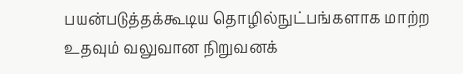பயன்படுத்தக்கூடிய தொழில்நுட்பங்களாக மாற்ற உதவும் வலுவான நிறுவனக்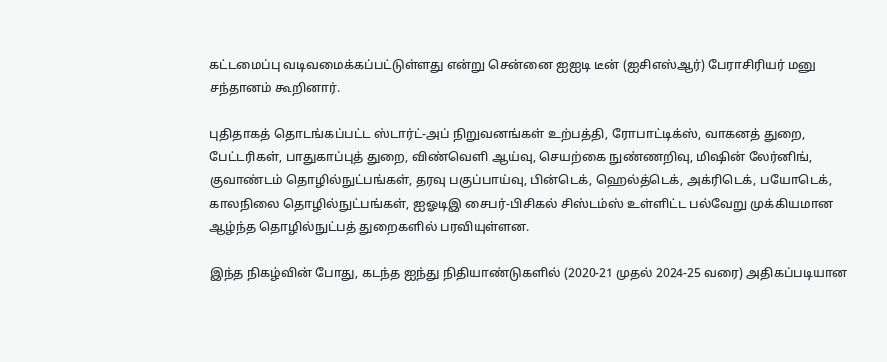கட்டமைப்பு வடிவமைக்கப்பட்டுள்ளது என்று சென்னை ஐஐடி டீன் (ஐசிஎஸ்ஆர்) பேராசிரியர் மனு சந்தானம் கூறினார்.

புதிதாகத் தொடங்கப்பட்ட ஸ்டார்ட்-அப் நிறுவனங்கள் உற்பத்தி, ரோபாட்டிக்ஸ், வாகனத் துறை, பேட்டரிகள், பாதுகாப்புத் துறை, விண்வெளி ஆய்வு, செயற்கை நுண்ணறிவு, மிஷின் லேர்னிங், குவாண்டம் தொழில்நுட்பங்கள், தரவு பகுப்பாய்வு, பின்டெக், ஹெல்த்டெக், அக்ரிடெக், பயோடெக், காலநிலை தொழில்நுட்பங்கள், ஐஓடிஇ சைபர்-பிசிகல் சிஸ்டம்ஸ் உள்ளிட்ட பல்வேறு முக்கியமான ஆழ்ந்த தொழில்நுட்பத் துறைகளில் பரவியுள்ளன.

இந்த நிகழ்வின் போது, கடந்த ஐந்து நிதியாண்டுகளில் (2020-21 முதல் 2024-25 வரை) அதிகப்படியான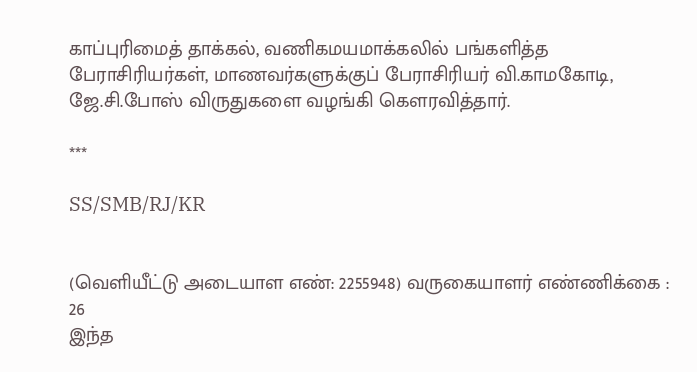காப்புரிமைத் தாக்கல், வணிகமயமாக்கலில் பங்களித்த பேராசிரியர்கள், மாணவர்களுக்குப் பேராசிரியர் வி.காமகோடி, ஜே.சி.போஸ் விருதுகளை வழங்கி கௌரவித்தார்.

***

SS/SMB/RJ/KR


(வெளியீட்டு அடையாள எண்: 2255948) வருகையாளர் எண்ணிக்கை : 26
இந்த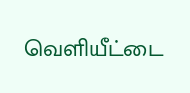வெளியீட்டை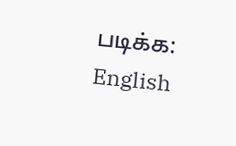படிக்க: English